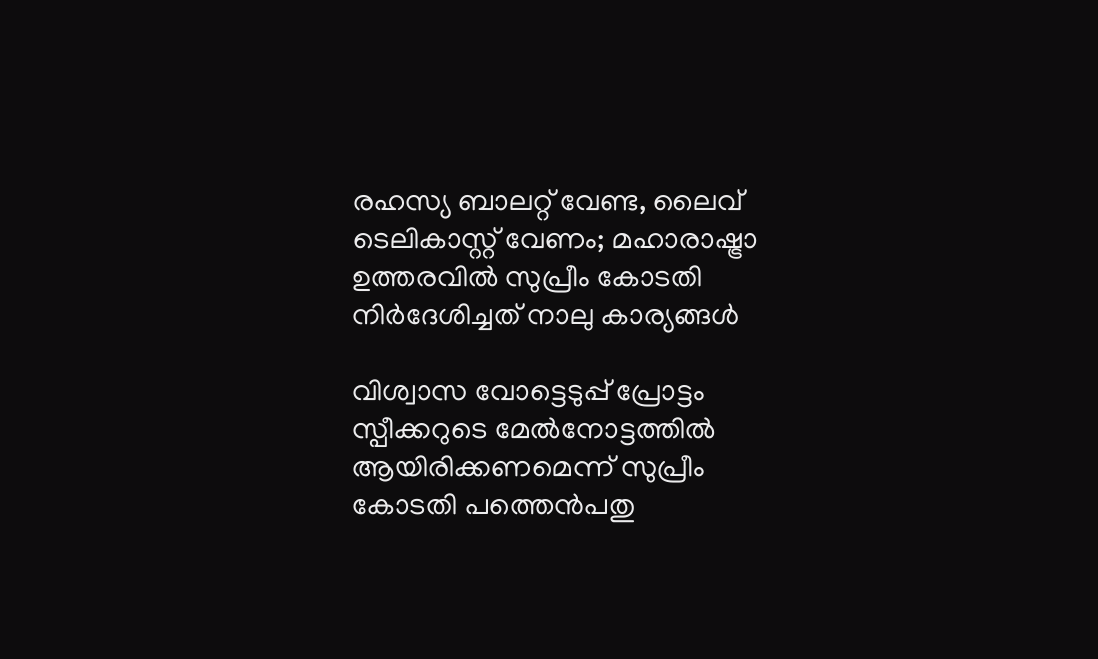രഹസ്യ ബാലറ്റ് വേണ്ട, ലൈവ് ടെലികാസ്റ്റ് വേണം; മഹാരാഷ്ട്രാ ഉത്തരവില്‍ സുപ്രീം കോടതി നിര്‍ദേശിച്ചത് നാലു കാര്യങ്ങള്‍

വിശ്വാസ വോട്ടെടുപ്പ് പ്രോട്ടം സ്പീക്കറുടെ മേല്‍നോട്ടത്തില്‍ ആയിരിക്കണമെന്ന് സുപ്രീം കോടതി പത്തെന്‍പതു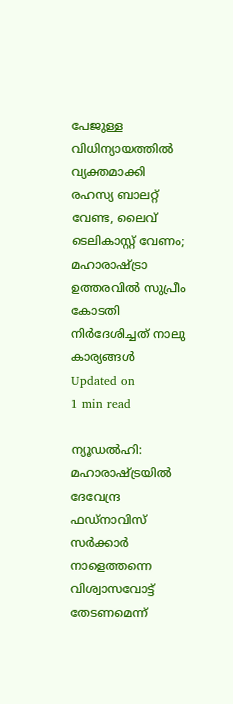പേജുള്ള വിധിന്യായത്തില്‍ വ്യക്തമാക്കി
രഹസ്യ ബാലറ്റ് വേണ്ട, ലൈവ് ടെലികാസ്റ്റ് വേണം; മഹാരാഷ്ട്രാ ഉത്തരവില്‍ സുപ്രീം കോടതി നിര്‍ദേശിച്ചത് നാലു കാര്യങ്ങള്‍
Updated on
1 min read

ന്യൂഡല്‍ഹി:  മഹാരാഷ്ട്രയില്‍ ദേവേന്ദ്ര ഫഡ്‌നാവിസ് സര്‍ക്കാര്‍ നാളെത്തന്നെ വിശ്വാസവോട്ട് തേടണമെന്ന്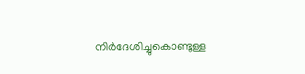നിര്‍ദേശിച്ചുകൊണ്ടുള്ള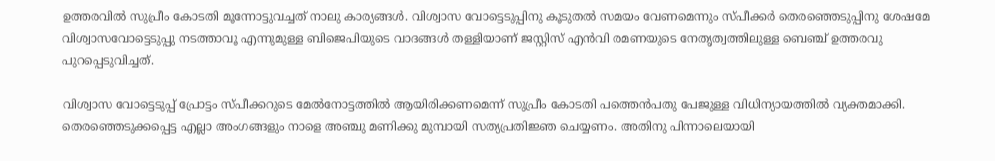ഉത്തരവില്‍ സുപ്രീം കോടതി മൂന്നോട്ടുവച്ചത് നാലു കാര്യങ്ങള്‍. വിശ്വാസ വോട്ടെടുപ്പിനു കൂടുതല്‍ സമയം വേണമെന്നും സ്പീക്കര്‍ തെരഞ്ഞെടുപ്പിനു ശേഷമേ വിശ്വാസവോട്ടെടുപ്പു നടത്താവൂ എന്നുമുള്ള ബിജെപിയുടെ വാദങ്ങള്‍ തള്ളിയാണ് ജസ്റ്റിസ് എന്‍വി രമണയുടെ നേതൃത്വത്തിലുള്ള ബെഞ്ച് ഉത്തരവു പുറപ്പെടുവിച്ചത്.

വിശ്വാസ വോട്ടെടുപ്പ് പ്രോട്ടം സ്പീക്കറുടെ മേല്‍നോട്ടത്തില്‍ ആയിരിക്കണമെന്ന് സുപ്രീം കോടതി പത്തെന്‍പതു പേജുള്ള വിധിന്യായത്തില്‍ വ്യക്തമാക്കി. തെരഞ്ഞെടുക്കപ്പെട്ട എല്ലാ അംഗങ്ങളും നാളെ അഞ്ചു മണിക്കു മുമ്പായി സത്യപ്രതിജ്ഞ ചെയ്യണം. അതിനു പിന്നാലെയായി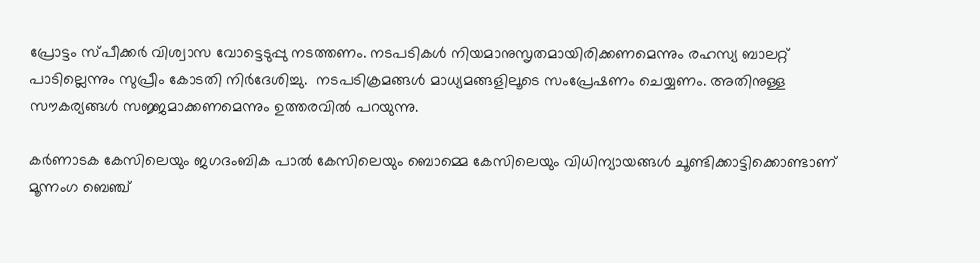പ്രോട്ടം സ്പീക്കര്‍ വിശ്വാസ വോട്ടെടുപ്പു നടത്തണം. നടപടികള്‍ നിയമാനുസൃതമായിരിക്കണമെന്നും രഹസ്യ ബാലറ്റ് പാടില്ലെന്നും സുപ്രീം കോടതി നിര്‍ദേശിച്ചു.  നടപടിക്രമങ്ങള്‍ മാധ്യമങ്ങളിലൂടെ സംപ്രേഷണം ചെയ്യണം. അതിനുള്ള സൗകര്യങ്ങള്‍ സജ്ജമാക്കണമെന്നും ഉത്തരവില്‍ പറയുന്നു.

കര്‍ണാടക കേസിലെയും ജഗദംബിക പാല്‍ കേസിലെയും ബൊമ്മെ കേസിലെയും വിധിന്യായങ്ങള്‍ ചൂണ്ടിക്കാട്ടിക്കൊണ്ടാണ് മൂന്നംഗ ബെഞ്ച്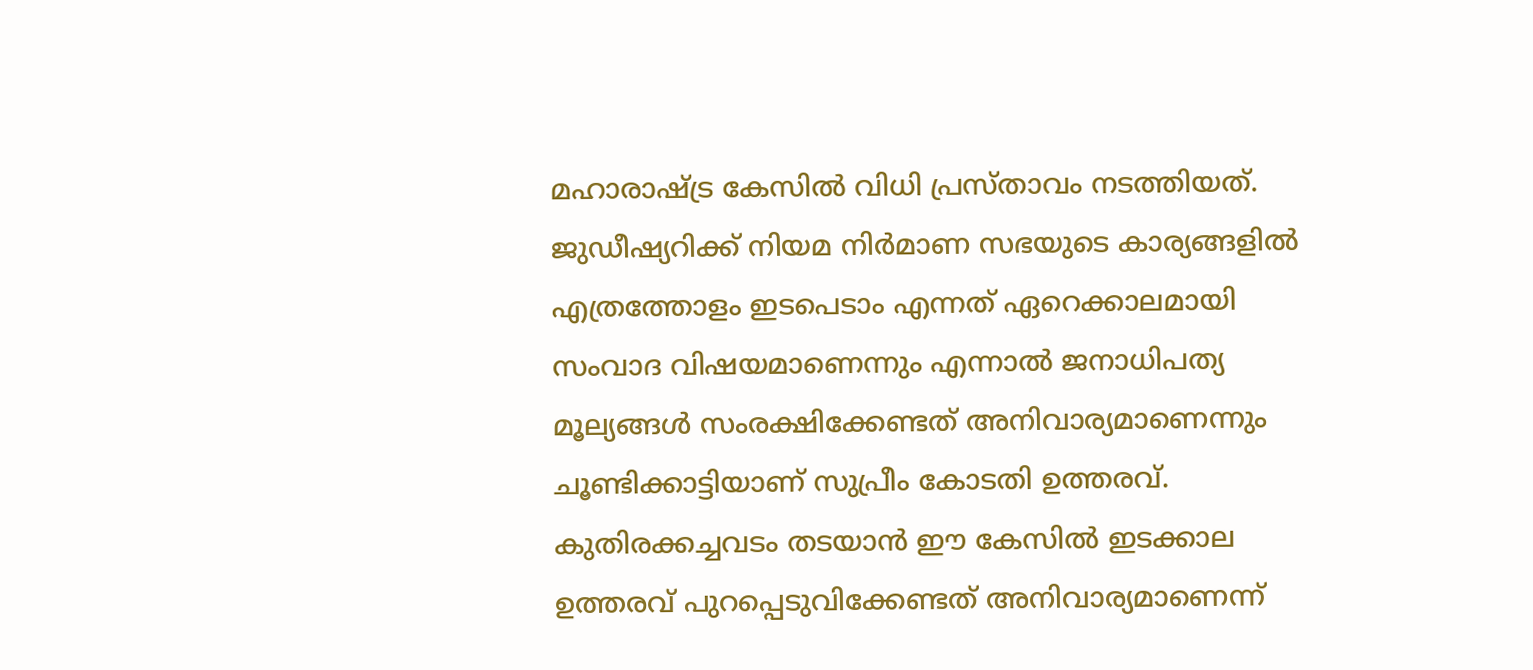മഹാരാഷ്ട്ര കേസില്‍ വിധി പ്രസ്താവം നടത്തിയത്. ജുഡീഷ്യറിക്ക് നിയമ നിര്‍മാണ സഭയുടെ കാര്യങ്ങളില്‍ എത്രത്തോളം ഇടപെടാം എന്നത് ഏറെക്കാലമായി സംവാദ വിഷയമാണെന്നും എന്നാല്‍ ജനാധിപത്യ മൂല്യങ്ങള്‍ സംരക്ഷിക്കേണ്ടത് അനിവാര്യമാണെന്നും ചൂണ്ടിക്കാട്ടിയാണ് സുപ്രീം കോടതി ഉത്തരവ്. കുതിരക്കച്ചവടം തടയാന്‍ ഈ കേസില്‍ ഇടക്കാല ഉത്തരവ് പുറപ്പെടുവിക്കേണ്ടത് അനിവാര്യമാണെന്ന്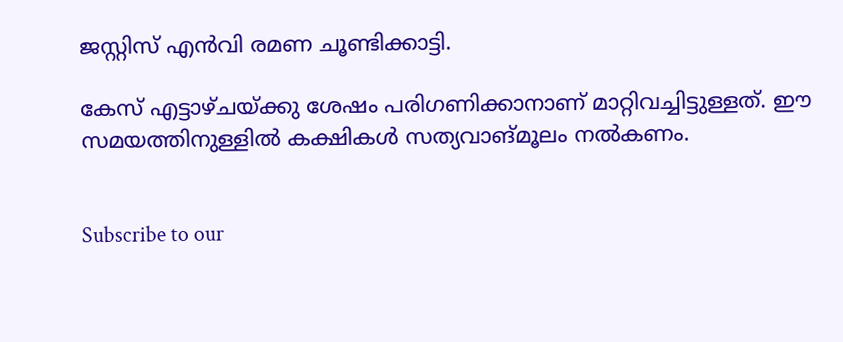ജസ്റ്റിസ് എന്‍വി രമണ ചൂണ്ടിക്കാട്ടി.

കേസ് എട്ടാഴ്ചയ്ക്കു ശേഷം പരിഗണിക്കാനാണ് മാറ്റിവച്ചിട്ടുള്ളത്. ഈ സമയത്തിനുള്ളില്‍ കക്ഷികള്‍ സത്യവാങ്മൂലം നല്‍കണം.


Subscribe to our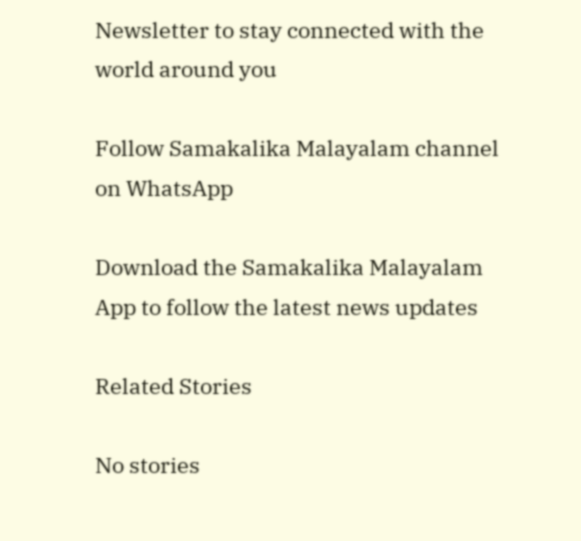Newsletter to stay connected with the world around you

Follow Samakalika Malayalam channel on WhatsApp

Download the Samakalika Malayalam App to follow the latest news updates

Related Stories

No stories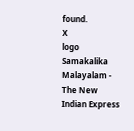found.
X
logo
Samakalika Malayalam - The New Indian Express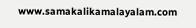www.samakalikamalayalam.com